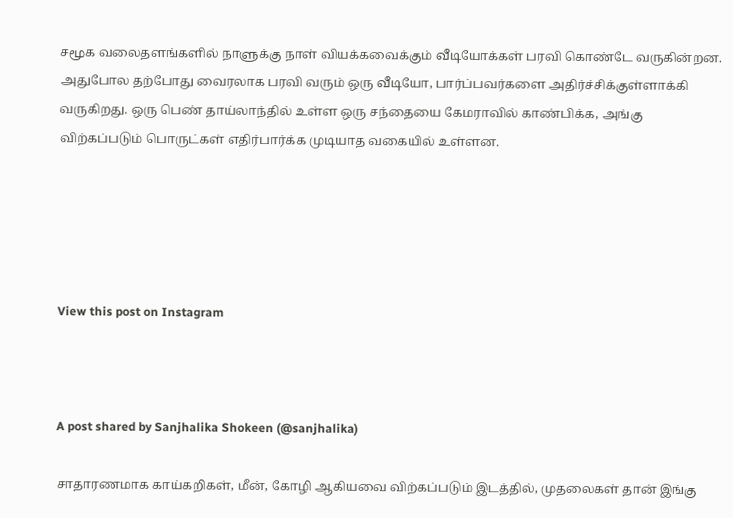சமூக வலைதளங்களில் நாளுக்கு நாள் வியக்கவைக்கும் வீடியோக்கள் பரவி கொண்டே வருகின்றன. அதுபோல தற்போது வைரலாக பரவி வரும் ஒரு வீடியோ, பார்ப்பவர்களை அதிர்ச்சிக்குள்ளாக்கி வருகிறது. ஒரு பெண் தாய்லாந்தில் உள்ள ஒரு சந்தையை கேமராவில் காண்பிக்க, அங்கு விற்கப்படும் பொருட்கள் எதிர்பார்க்க முடியாத வகையில் உள்ளன.





View this post on Instagram



A post shared by Sanjhalika Shokeen (@sanjhalika)

சாதாரணமாக காய்கறிகள், மீன், கோழி ஆகியவை விற்கப்படும் இடத்தில், முதலைகள் தான் இங்கு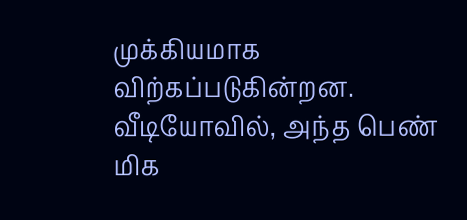முக்கியமாக விற்கப்படுகின்றன. வீடியோவில், அந்த பெண் மிக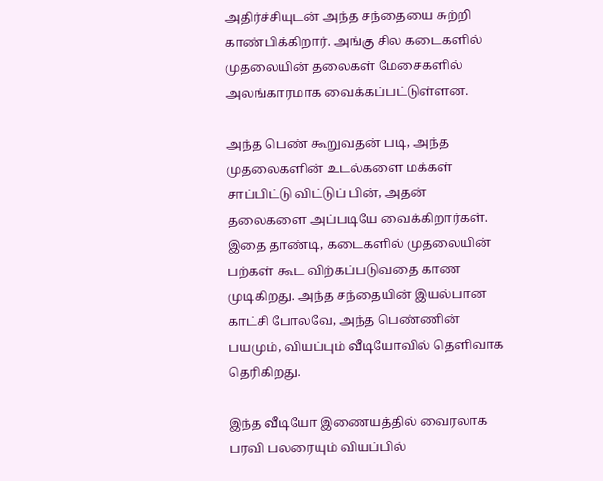அதிர்ச்சியுடன் அந்த சந்தையை சுற்றி காண்பிக்கிறார். அங்கு சில கடைகளில் முதலையின் தலைகள் மேசைகளில் அலங்காரமாக வைக்கப்பட்டுள்ளன.

அந்த பெண் கூறுவதன் படி, அந்த முதலைகளின் உடல்களை மக்கள் சாப்பிட்டு விட்டுப் பின், அதன் தலைகளை அப்படியே வைக்கிறார்கள். இதை தாண்டி, கடைகளில் முதலையின் பற்கள் கூட விற்கப்படுவதை காண முடிகிறது. அந்த சந்தையின் இயல்பான காட்சி போலவே, அந்த பெண்ணின் பயமும், வியப்பும் வீடியோவில் தெளிவாக தெரிகிறது.

இந்த வீடியோ இணையத்தில் வைரலாக பரவி பலரையும் வியப்பில்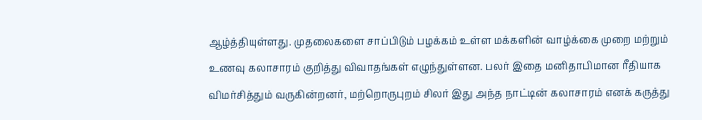ஆழ்த்தியுள்ளது. முதலைகளை சாப்பிடும் பழக்கம் உள்ள மக்களின் வாழ்க்கை முறை மற்றும் உணவு கலாசாரம் குறித்து விவாதங்கள் எழுந்துள்ளன. பலர் இதை மனிதாபிமான ரீதியாக விமர்சித்தும் வருகின்றனர், மற்றொருபுறம் சிலர் இது அந்த நாட்டின் கலாசாரம் எனக் கருத்து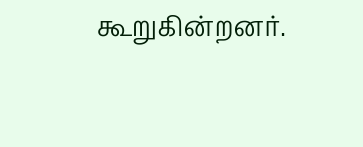கூறுகின்றனர்.